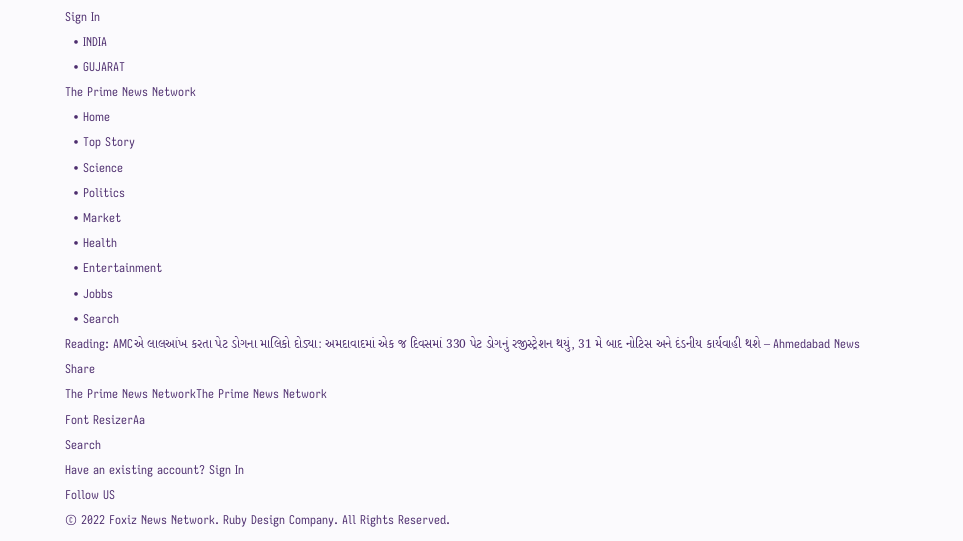Sign In
  • INDIA
  • GUJARAT
The Prime News Network
  • Home
  • Top Story
  • Science
  • Politics
  • Market
  • Health
  • Entertainment
  • Jobbs
  • Search
Reading: AMCએ લાલઆંખ કરતા પેટ ડોગના માલિકો દોડ્યા: અમદાવાદમાં એક જ દિવસમાં 330 પેટ ડોગનું રજીસ્ટ્રેશન થયું, 31 મે બાદ નોટિસ અને દંડનીય કાર્યવાહી થશે – Ahmedabad News
Share
The Prime News NetworkThe Prime News Network
Font ResizerAa
Search
Have an existing account? Sign In
Follow US
© 2022 Foxiz News Network. Ruby Design Company. All Rights Reserved.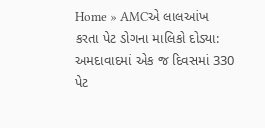Home » AMCએ લાલઆંખ કરતા પેટ ડોગના માલિકો દોડ્યા: અમદાવાદમાં એક જ દિવસમાં 330 પેટ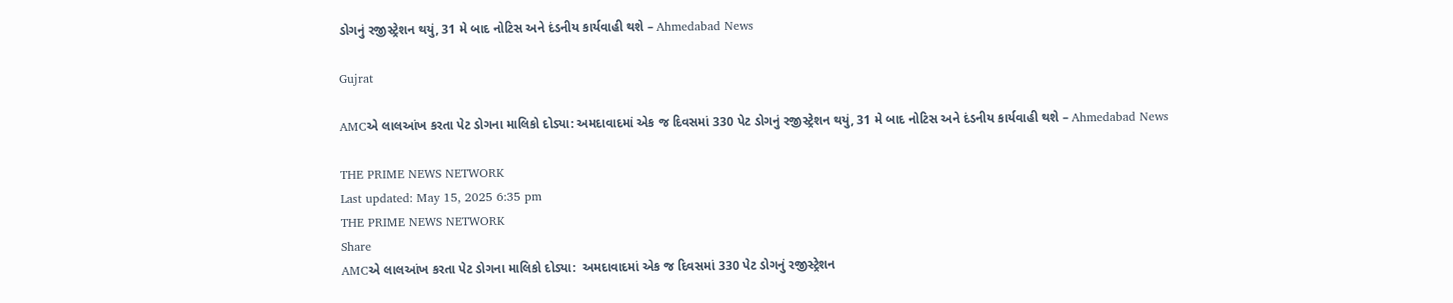ડોગનું રજીસ્ટ્રેશન થયું, 31 મે બાદ નોટિસ અને દંડનીય કાર્યવાહી થશે – Ahmedabad News

Gujrat

AMCએ લાલઆંખ કરતા પેટ ડોગના માલિકો દોડ્યા: અમદાવાદમાં એક જ દિવસમાં 330 પેટ ડોગનું રજીસ્ટ્રેશન થયું, 31 મે બાદ નોટિસ અને દંડનીય કાર્યવાહી થશે – Ahmedabad News

THE PRIME NEWS NETWORK
Last updated: May 15, 2025 6:35 pm
THE PRIME NEWS NETWORK
Share
AMCએ લાલઆંખ કરતા પેટ ડોગના માલિકો દોડ્યા:  અમદાવાદમાં એક જ દિવસમાં 330 પેટ ડોગનું રજીસ્ટ્રેશન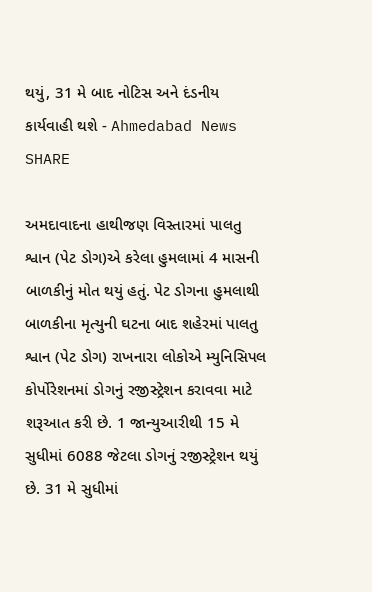થયું, 31 મે બાદ નોટિસ અને દંડનીય કાર્યવાહી થશે - Ahmedabad News
SHARE

અમદાવાદના હાથીજણ વિસ્તારમાં પાલતુ શ્વાન (પેટ ડોગ)એ કરેલા હુમલામાં 4 માસની બાળકીનું મોત થયું હતું. પેટ ડોગના હુમલાથી બાળકીના મૃત્યુની ઘટના બાદ શહેરમાં પાલતુ શ્વાન (પેટ ડોગ) રાખનારા લોકોએ મ્યુનિસિપલ કોર્પોરેશનમાં ડોગનું રજીસ્ટ્રેશન કરાવવા માટે શરૂઆત કરી છે. 1 જાન્યુઆરીથી 15 મે સુધીમાં 6088 જેટલા ડોગનું રજીસ્ટ્રેશન થયું છે. 31 મે સુધીમાં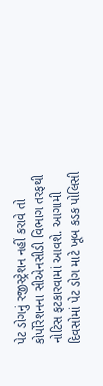પેટ ડોગનું રજીસ્ટ્રેશન નહીં કરાવે તો કોર્પોરેશનના સીએનસીડી વિભાગ તરફથી નોટિસ ફટકારવામાં આવશે. આગામી દિવસોમાં પેટ ડોગ માટે ખૂબ કડક પોલિસી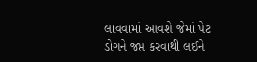લાવવામાં આવશે જેમાં પેટ ડોગને જપ્ત કરવાથી લઈને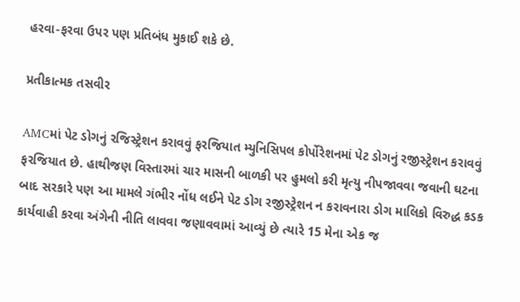હરવા-ફરવા ઉપર પણ પ્રતિબંધ મુકાઈ શકે છે.

પ્રતીકાત્મક તસવીર

AMCમાં પેટ ડોગનું રજિસ્ટ્રેશન કરાવવું ફરજિયાત મ્યુનિસિપલ કોર્પોરેશનમાં પેટ ડોગનું રજીસ્ટ્રેશન કરાવવું ફરજિયાત છે. હાથીજણ વિસ્તારમાં ચાર માસની બાળકી પર હુમલો કરી મૃત્યુ નીપજાવવા જવાની ઘટના બાદ સરકારે પણ આ મામલે ગંભીર નોંધ લઈને પેટ ડોગ રજીસ્ટ્રેશન ન કરાવનારા ડોગ માલિકો વિરુદ્ધ કડક કાર્યવાહી કરવા અંગેની નીતિ લાવવા જણાવવામાં આવ્યું છે ત્યારે 15 મેના એક જ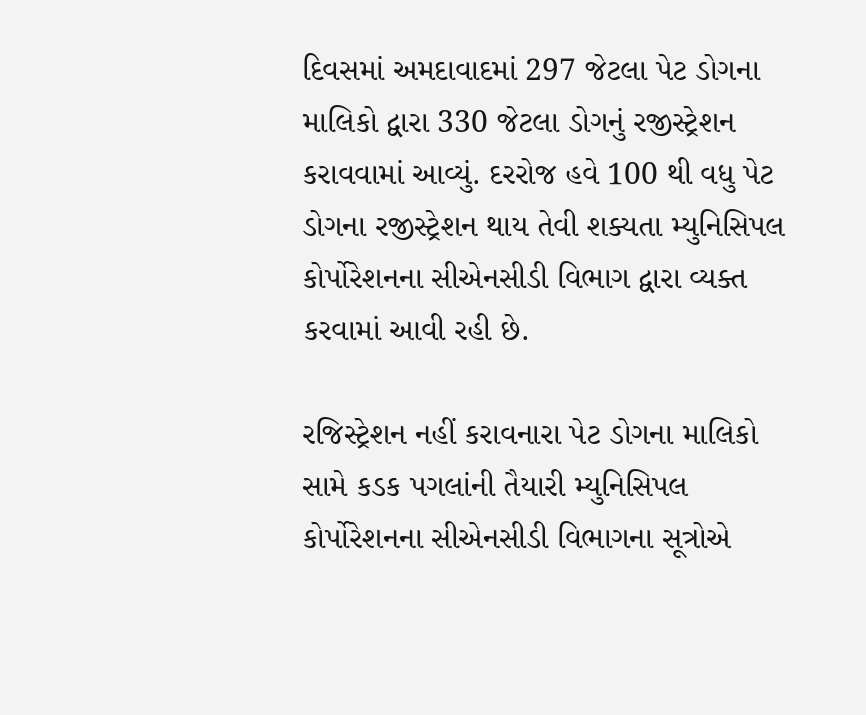દિવસમાં અમદાવાદમાં 297 જેટલા પેટ ડોગના માલિકો દ્વારા 330 જેટલા ડોગનું રજીસ્ટ્રેશન કરાવવામાં આવ્યું. દરરોજ હવે 100 થી વધુ પેટ ડોગના રજીસ્ટ્રેશન થાય તેવી શક્યતા મ્યુનિસિપલ કોર્પોરેશનના સીએનસીડી વિભાગ દ્વારા વ્યક્ત કરવામાં આવી રહી છે.

રજિસ્ટ્રેશન નહીં કરાવનારા પેટ ડોગના માલિકો સામે કડક પગલાંની તૈયારી મ્યુનિસિપલ કોર્પોરેશનના સીએનસીડી વિભાગના સૂત્રોએ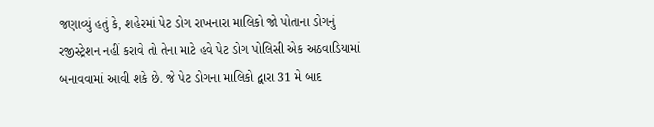જણાવ્યું હતું કે, શહેરમાં પેટ ડોગ રાખનારા માલિકો જો પોતાના ડોગનું રજીસ્ટ્રેશન નહીં કરાવે તો તેના માટે હવે પેટ ડોગ પોલિસી એક અઠવાડિયામાં બનાવવામાં આવી શકે છે. જે પેટ ડોગના માલિકો દ્વારા 31 મે બાદ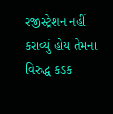રજીસ્ટ્રેશન નહીં કરાવ્યું હોય તેમના વિરુદ્ધ કડક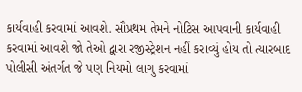કાર્યવાહી કરવામાં આવશે. સૌપ્રથમ તેમને નોટિસ આપવાની કાર્યવાહી કરવામાં આવશે જો તેઓ દ્વારા રજીસ્ટ્રેશન નહીં કરાવ્યું હોય તો ત્યારબાદ પોલીસી અંતર્ગત જે પણ નિયમો લાગુ કરવામાં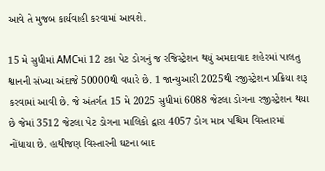આવે તે મુજબ કાર્યવાહી કરવામાં આવશે.

15 મે સુધીમાં AMCમાં 12 ટકા પેટ ડોગનું જ રજિસ્ટ્રેશન થયું અમદાવાદ શહેરમાં પાલતુ શ્વાનની સંખ્યા અંદાજે 50000થી વધારે છે. 1 જાન્યુઆરી 2025થી રજીસ્ટ્રેશન પ્રક્રિયા શરૂ કરવામાં આવી છે. જે અંતર્ગત 15 મે 2025 સુધીમાં 6088 જેટલા ડોગના રજીસ્ટ્રેશન થયા છે જેમાં 3512 જેટલા પેટ ડોગના માલિકો દ્વારા 4057 ડોગ માત્ર પશ્ચિમ વિસ્તારમાં નોંધાયા છે. હાથીજણ વિસ્તારની ઘટના બાદ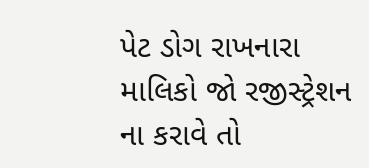પેટ ડોગ રાખનારા માલિકો જો રજીસ્ટ્રેશન ના કરાવે તો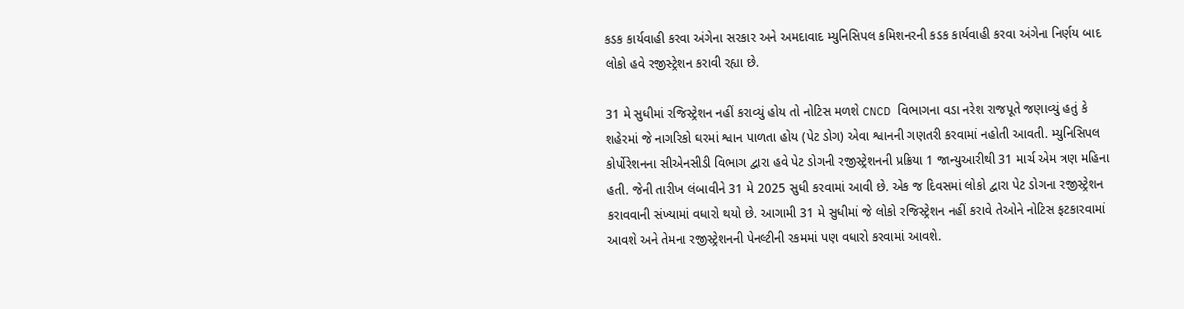કડક કાર્યવાહી કરવા અંગેના સરકાર અને અમદાવાદ મ્યુનિસિપલ કમિશનરની કડક કાર્યવાહી કરવા અંગેના નિર્ણય બાદ લોકો હવે રજીસ્ટ્રેશન કરાવી રહ્યા છે.

31 મે સુધીમાં રજિસ્ટ્રેશન નહીં કરાવ્યું હોય તો નોટિસ મળશે CNCD વિભાગના વડા નરેશ રાજપૂતે જણાવ્યું હતું કે શહેરમાં જે નાગરિકો ઘરમાં શ્વાન પાળતા હોય (પેટ ડોગ) એવા શ્વાનની ગણતરી કરવામાં નહોતી આવતી. મ્યુનિસિપલ કોર્પોરેશનના સીએનસીડી વિભાગ દ્વારા હવે પેટ ડોગની રજીસ્ટ્રેશનની પ્રક્રિયા 1 જાન્યુઆરીથી 31 માર્ચ એમ ત્રણ મહિના હતી. જેની તારીખ લંબાવીને 31 મે 2025 સુધી કરવામાં આવી છે. એક જ દિવસમાં લોકો દ્વારા પેટ ડોગના રજીસ્ટ્રેશન કરાવવાની સંખ્યામાં વધારો થયો છે. આગામી 31 મે સુધીમાં જે લોકો રજિસ્ટ્રેશન નહીં કરાવે તેઓને નોટિસ ફટકારવામાં આવશે અને તેમના રજીસ્ટ્રેશનની પેનલ્ટીની રકમમાં પણ વધારો કરવામાં આવશે.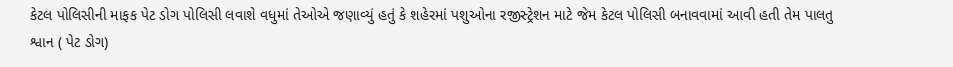કેટલ પોલિસીની માફક પેટ ડોગ પોલિસી લવાશે વધુમાં તેઓએ જણાવ્યું હતું કે શહેરમાં પશુઓના રજીસ્ટ્રેશન માટે જેમ કેટલ પોલિસી બનાવવામાં આવી હતી તેમ પાલતુ શ્વાન ( પેટ ડોગ)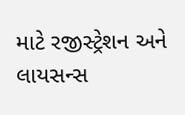માટે રજીસ્ટ્રેશન અને લાયસન્સ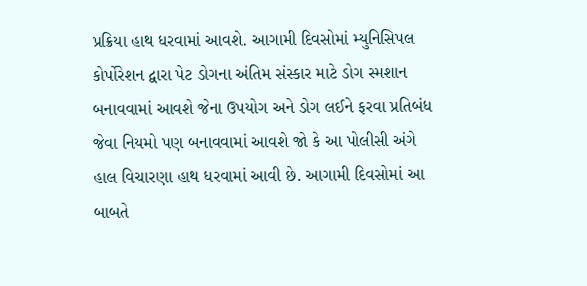પ્રક્રિયા હાથ ધરવામાં આવશે. આગામી દિવસોમાં મ્યુનિસિપલ કોર્પોરેશન દ્વારા પેટ ડોગના અંતિમ સંસ્કાર માટે ડોગ સ્મશાન બનાવવામાં આવશે જેના ઉપયોગ અને ડોગ લઈને ફરવા પ્રતિબંધ જેવા નિયમો પણ બનાવવામાં આવશે જો કે આ પોલીસી અંગે હાલ વિચારણા હાથ ધરવામાં આવી છે. આગામી દિવસોમાં આ બાબતે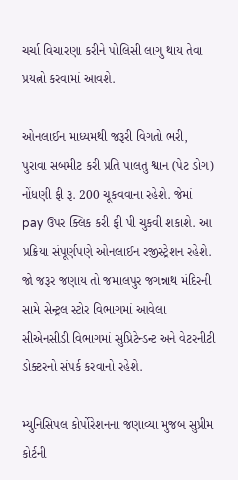ચર્ચા વિચારણા કરીને પોલિસી લાગુ થાય તેવા પ્રયત્નો કરવામાં આવશે.

ઓનલાઈન માધ્યમથી જરૂરી વિગતો ભરી, પુરાવા સબમીટ કરી પ્રતિ પાલતુ શ્વાન (પેટ ડોગ) નોંધણી ફી રૂ. 200 ચૂકવવાના રહેશે. જેમાં pay ઉપર ક્લિક કરી ફી પી ચુકવી શકાશે. આ પ્રક્રિયા સંપૂર્ણપણે ઓનલાઈન રજીસ્ટ્રેશન રહેશે. જો જરૂર જણાય તો જમાલપુર જગન્નાથ મંદિરની સામે સેન્ટ્રલ સ્ટોર વિભાગમાં આવેલા સીએનસીડી વિભાગમાં સુપ્રિટેન્ડન્ટ અને વેટરનીટી ડોક્ટરનો સંપર્ક કરવાનો રહેશે.

મ્યુનિસિપલ કોર્પોરેશનના જણાવ્યા મુજબ સુપ્રીમ કોર્ટની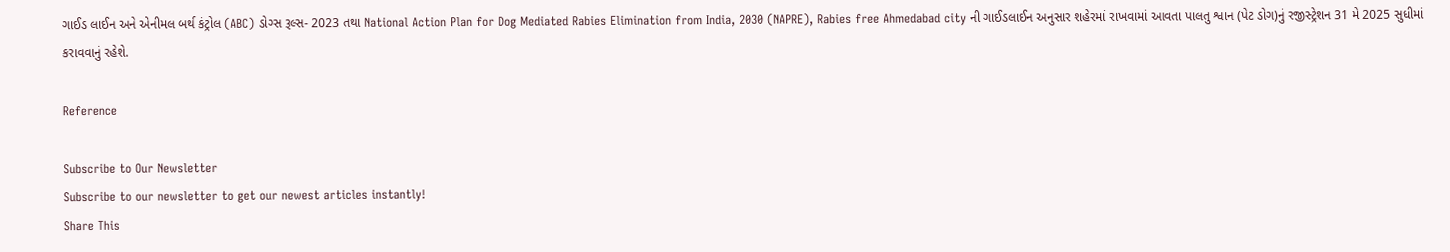ગાઈડ લાઈન અને એનીમલ બર્થ કંટ્રોલ (ABC) ડોગ્સ રૂલ્સ- 2023 તથા National Action Plan for Dog Mediated Rabies Elimination from India, 2030 (NAPRE), Rabies free Ahmedabad city ની ગાઈડલાઈન અનુસાર શહેરમાં રાખવામાં આવતા પાલતુ શ્વાન (પેટ ડોગ)નું રજીસ્ટ્રેશન 31 મે 2025 સુધીમાં કરાવવાનું રહેશે.

Reference

Subscribe to Our Newsletter
Subscribe to our newsletter to get our newest articles instantly!
Share This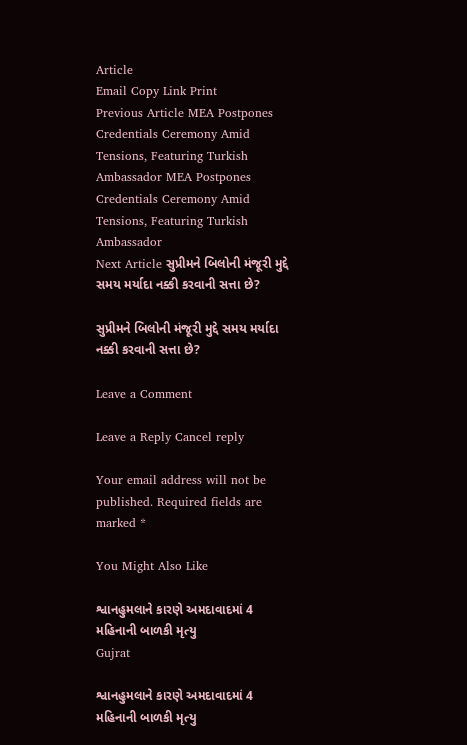Article
Email Copy Link Print
Previous Article MEA Postpones Credentials Ceremony Amid Tensions, Featuring Turkish Ambassador MEA Postpones Credentials Ceremony Amid Tensions, Featuring Turkish Ambassador
Next Article સુપ્રીમને બિલોની મંજૂરી મુદ્દે સમય મર્યાદા નક્કી કરવાની સત્તા છે?

સુપ્રીમને બિલોની મંજૂરી મુદ્દે સમય મર્યાદા નક્કી કરવાની સત્તા છે?

Leave a Comment

Leave a Reply Cancel reply

Your email address will not be published. Required fields are marked *

You Might Also Like

શ્વાનહુમલાને કારણે અમદાવાદમાં 4 મહિનાની બાળકી મૃત્યુ
Gujrat

શ્વાનહુમલાને કારણે અમદાવાદમાં 4 મહિનાની બાળકી મૃત્યુ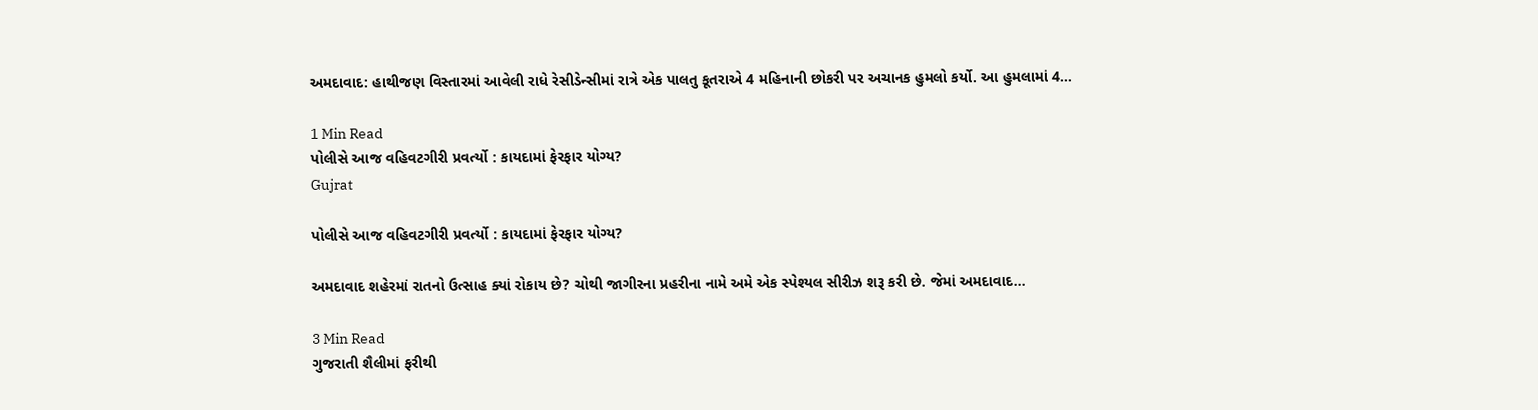અમદાવાદ: હાથીજણ વિસ્તારમાં આવેલી રાધે રેસીડેન્સીમાં રાત્રે એક પાલતુ કૂતરાએ 4 મહિનાની છોકરી પર અચાનક હુમલો કર્યો. આ હુમલામાં 4…

1 Min Read
પોલીસે આજ વહિવટગીરી પ્રવર્ત્યો : કાયદામાં ફેરફાર યોગ્ય?
Gujrat

પોલીસે આજ વહિવટગીરી પ્રવર્ત્યો : કાયદામાં ફેરફાર યોગ્ય?

અમદાવાદ શહેરમાં રાતનો ઉત્સાહ ક્યાં રોકાય છે? ચોથી જાગીરના પ્રહરીના નામે અમે એક સ્પેશ્યલ સીરીઝ શરૂ કરી છે. જેમાં અમદાવાદ…

3 Min Read
ગુજરાતી શૈલીમાં ફરીથી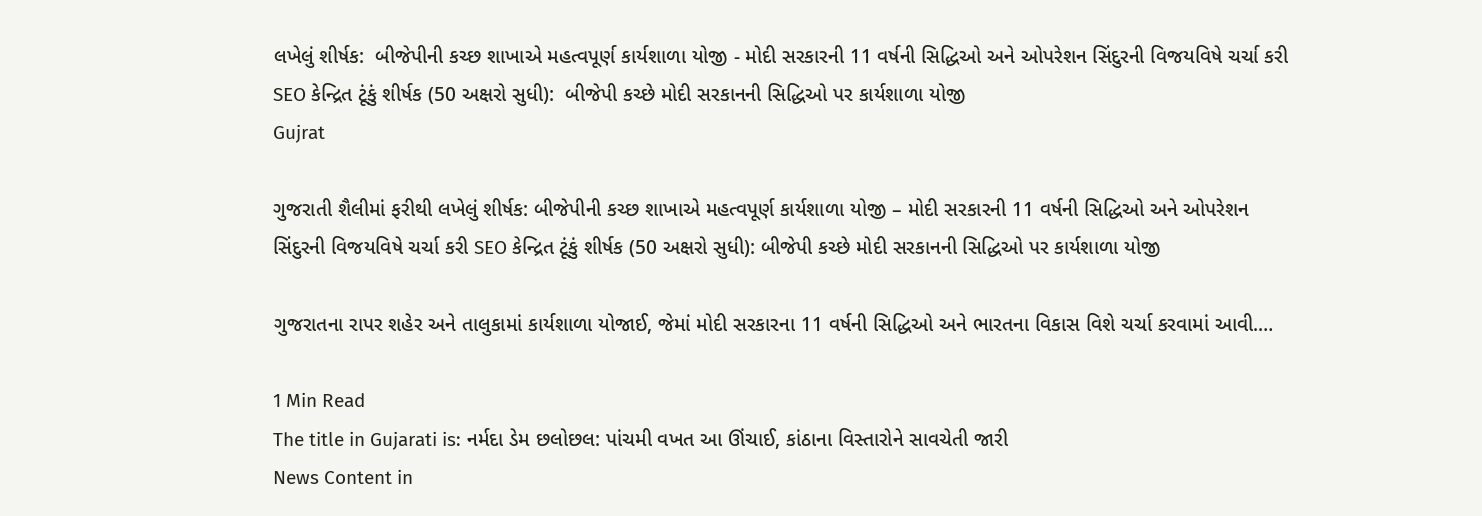લખેલું શીર્ષક:  બીજેપીની કચ્છ શાખાએ મહત્વપૂર્ણ કાર્યશાળા યોજી - મોદી સરકારની 11 વર્ષની સિદ્ધિઓ અને ઓપરેશન સિંદુરની વિજયવિષે ચર્ચા કરી  SEO કેન્દ્રિત ટૂંકું શીર્ષક (50 અક્ષરો સુધી):  બીજેપી કચ્છે મોદી સરકાનની સિદ્ધિઓ પર કાર્યશાળા યોજી
Gujrat

ગુજરાતી શૈલીમાં ફરીથી લખેલું શીર્ષક: બીજેપીની કચ્છ શાખાએ મહત્વપૂર્ણ કાર્યશાળા યોજી – મોદી સરકારની 11 વર્ષની સિદ્ધિઓ અને ઓપરેશન સિંદુરની વિજયવિષે ચર્ચા કરી SEO કેન્દ્રિત ટૂંકું શીર્ષક (50 અક્ષરો સુધી): બીજેપી કચ્છે મોદી સરકાનની સિદ્ધિઓ પર કાર્યશાળા યોજી

ગુજરાતના રાપર શહેર અને તાલુકામાં કાર્યશાળા યોજાઈ, જેમાં મોદી સરકારના 11 વર્ષની સિદ્ધિઓ અને ભારતના વિકાસ વિશે ચર્ચા કરવામાં આવી.…

1 Min Read
The title in Gujarati is: નર્મદા ડેમ છલોછલ: પાંચમી વખત આ ઊંચાઈ, કાંઠાના વિસ્તારોને સાવચેતી જારી
News Content in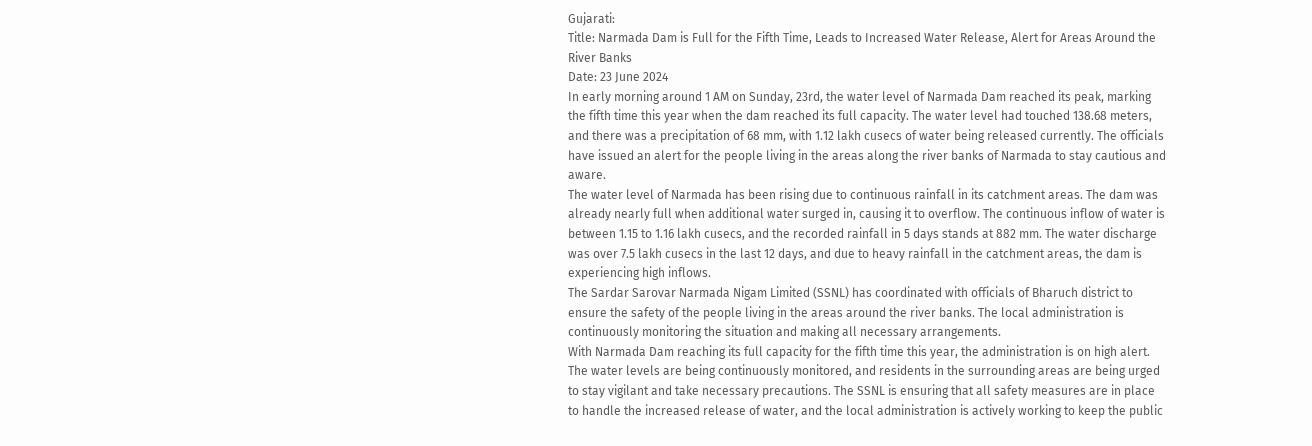Gujarati:
Title: Narmada Dam is Full for the Fifth Time, Leads to Increased Water Release, Alert for Areas Around the River Banks
Date: 23 June 2024
In early morning around 1 AM on Sunday, 23rd, the water level of Narmada Dam reached its peak, marking the fifth time this year when the dam reached its full capacity. The water level had touched 138.68 meters, and there was a precipitation of 68 mm, with 1.12 lakh cusecs of water being released currently. The officials have issued an alert for the people living in the areas along the river banks of Narmada to stay cautious and aware.
The water level of Narmada has been rising due to continuous rainfall in its catchment areas. The dam was already nearly full when additional water surged in, causing it to overflow. The continuous inflow of water is between 1.15 to 1.16 lakh cusecs, and the recorded rainfall in 5 days stands at 882 mm. The water discharge was over 7.5 lakh cusecs in the last 12 days, and due to heavy rainfall in the catchment areas, the dam is experiencing high inflows.
The Sardar Sarovar Narmada Nigam Limited (SSNL) has coordinated with officials of Bharuch district to ensure the safety of the people living in the areas around the river banks. The local administration is continuously monitoring the situation and making all necessary arrangements.
With Narmada Dam reaching its full capacity for the fifth time this year, the administration is on high alert. The water levels are being continuously monitored, and residents in the surrounding areas are being urged to stay vigilant and take necessary precautions. The SSNL is ensuring that all safety measures are in place to handle the increased release of water, and the local administration is actively working to keep the public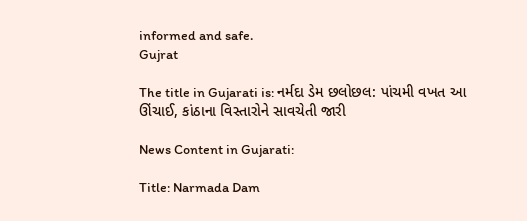informed and safe.
Gujrat

The title in Gujarati is: નર્મદા ડેમ છલોછલ: પાંચમી વખત આ ઊંચાઈ, કાંઠાના વિસ્તારોને સાવચેતી જારી

News Content in Gujarati:

Title: Narmada Dam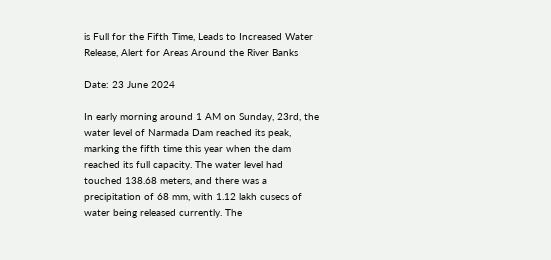is Full for the Fifth Time, Leads to Increased Water Release, Alert for Areas Around the River Banks

Date: 23 June 2024

In early morning around 1 AM on Sunday, 23rd, the water level of Narmada Dam reached its peak, marking the fifth time this year when the dam reached its full capacity. The water level had touched 138.68 meters, and there was a precipitation of 68 mm, with 1.12 lakh cusecs of water being released currently. The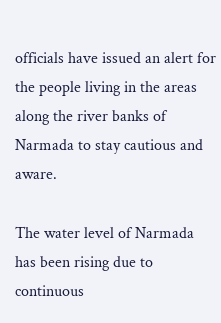officials have issued an alert for the people living in the areas along the river banks of Narmada to stay cautious and aware.

The water level of Narmada has been rising due to continuous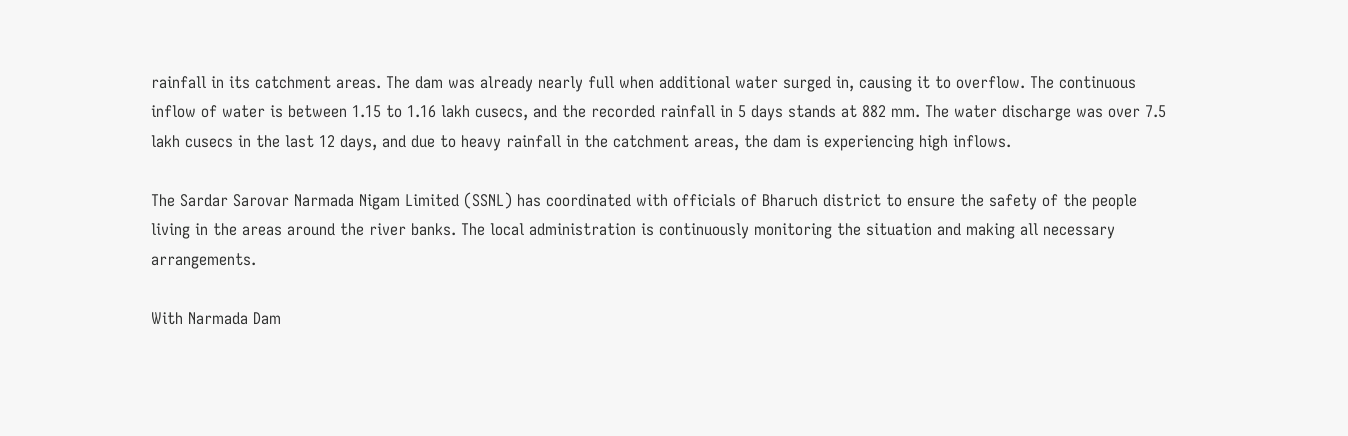rainfall in its catchment areas. The dam was already nearly full when additional water surged in, causing it to overflow. The continuous inflow of water is between 1.15 to 1.16 lakh cusecs, and the recorded rainfall in 5 days stands at 882 mm. The water discharge was over 7.5 lakh cusecs in the last 12 days, and due to heavy rainfall in the catchment areas, the dam is experiencing high inflows.

The Sardar Sarovar Narmada Nigam Limited (SSNL) has coordinated with officials of Bharuch district to ensure the safety of the people living in the areas around the river banks. The local administration is continuously monitoring the situation and making all necessary arrangements.

With Narmada Dam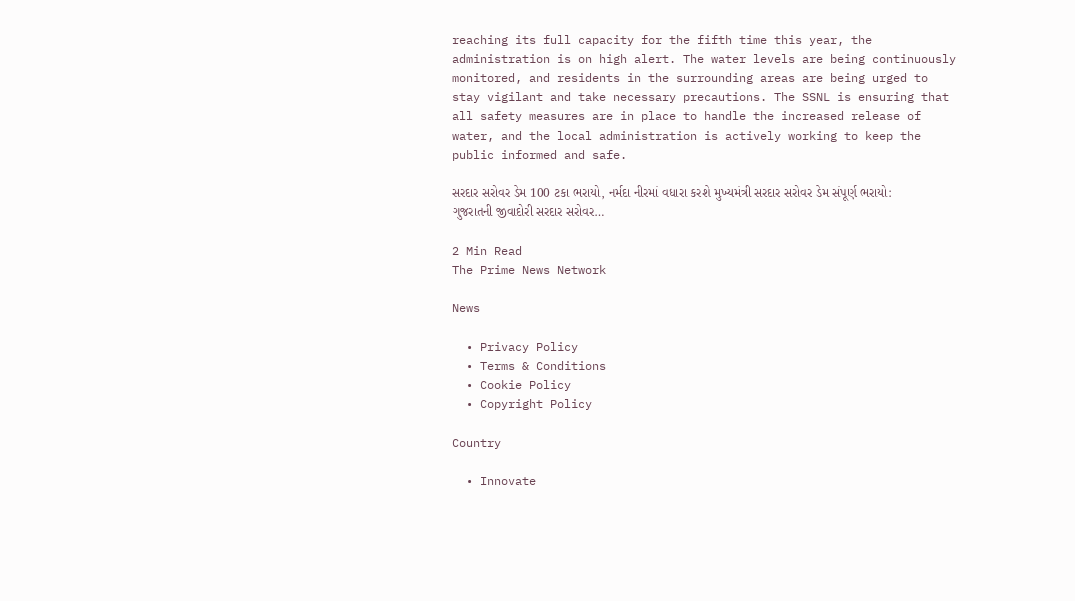reaching its full capacity for the fifth time this year, the administration is on high alert. The water levels are being continuously monitored, and residents in the surrounding areas are being urged to stay vigilant and take necessary precautions. The SSNL is ensuring that all safety measures are in place to handle the increased release of water, and the local administration is actively working to keep the public informed and safe.

સરદાર સરોવર ડેમ 100 ટકા ભરાયો, નર્મદા નીરમાં વધારા કરશે મુખ્યમંત્રી સરદાર સરોવર ડેમ સંપૂર્ણ ભરાયો: ગુજરાતની જીવાદોરી સરદાર સરોવર…

2 Min Read
The Prime News Network

News

  • Privacy Policy
  • Terms & Conditions
  • Cookie Policy
  • Copyright Policy

Country

  • Innovate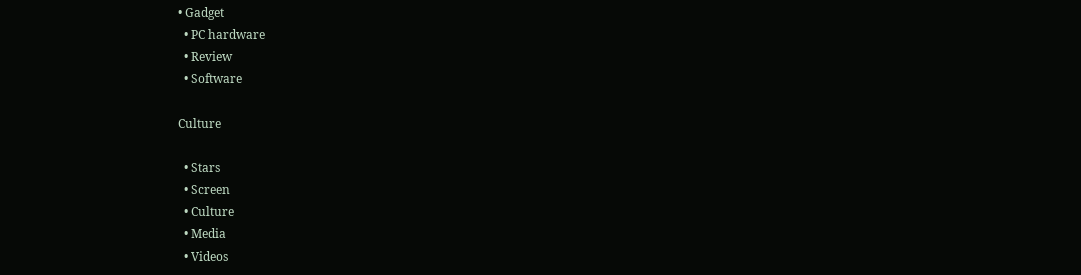• Gadget
  • PC hardware
  • Review
  • Software

Culture

  • Stars
  • Screen
  • Culture
  • Media
  • Videos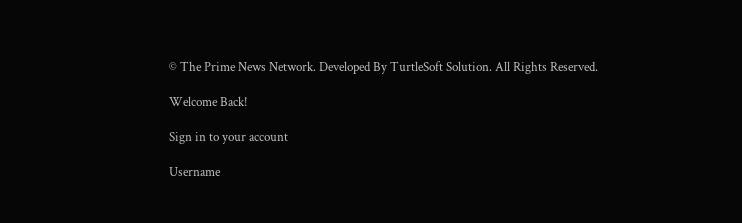© The Prime News Network. Developed By TurtleSoft Solution. All Rights Reserved.

Welcome Back!

Sign in to your account

Username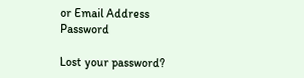or Email Address
Password

Lost your password?